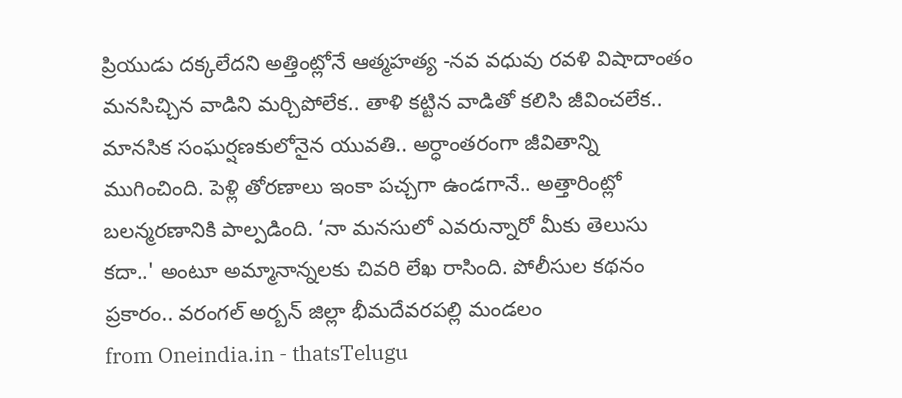ప్రియుడు దక్కలేదని అత్తింట్లోనే ఆత్మహత్య -నవ వధువు రవళి విషాదాంతం
మనసిచ్చిన వాడిని మర్చిపోలేక.. తాళి కట్టిన వాడితో కలిసి జీవించలేక.. మానసిక సంఘర్షణకులోనైన యువతి.. అర్ధాంతరంగా జీవితాన్ని ముగించింది. పెళ్లి తోరణాలు ఇంకా పచ్చగా ఉండగానే.. అత్తారింట్లో బలన్మరణానికి పాల్పడింది. ‘నా మనసులో ఎవరున్నారో మీకు తెలుసు కదా..' అంటూ అమ్మానాన్నలకు చివరి లేఖ రాసింది. పోలీసుల కథనం ప్రకారం.. వరంగల్ అర్బన్ జిల్లా భీమదేవరపల్లి మండలం
from Oneindia.in - thatsTelugu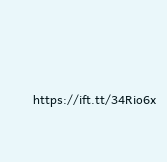https://ift.tt/34Rio6x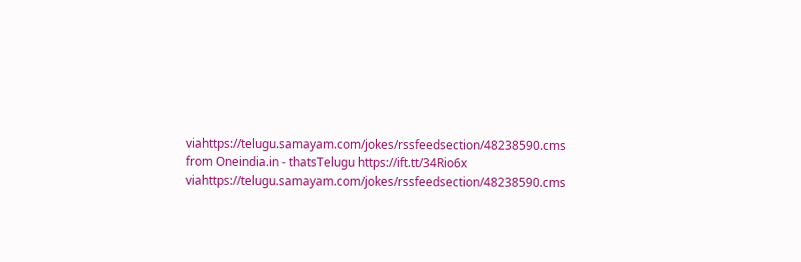viahttps://telugu.samayam.com/jokes/rssfeedsection/48238590.cms
from Oneindia.in - thatsTelugu https://ift.tt/34Rio6x
viahttps://telugu.samayam.com/jokes/rssfeedsection/48238590.cms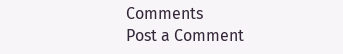Comments
Post a Comment